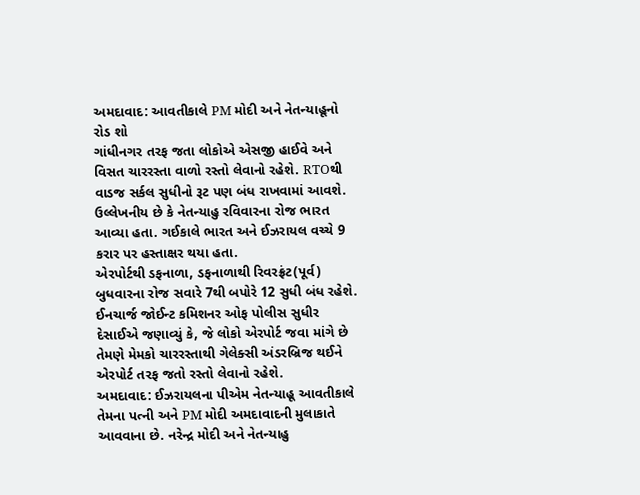અમદાવાદ: આવતીકાલે PM મોદી અને નેતન્યાહૂનો રોડ શો
ગાંધીનગર તરફ જતા લોકોએ એસજી હાઈવે અને વિસત ચારરસ્તા વાળો રસ્તો લેવાનો રહેશે. RTOથી વાડજ સર્કલ સુધીનો રૂટ પણ બંધ રાખવામાં આવશે. ઉલ્લેખનીય છે કે નેતન્યાહુ રવિવારના રોજ ભારત આવ્યા હતા. ગઈકાલે ભારત અને ઈઝરાયલ વચ્ચે 9 કરાર પર હસ્તાક્ષર થયા હતા.
એરપોર્ટથી ડફનાળા, ડફનાળાથી રિવરફ્રંટ(પૂર્વ) બુધવારના રોજ સવારે 7થી બપોરે 12 સુધી બંધ રહેશે. ઈનચાર્જ જોઈન્ટ કમિશનર ઓફ પોલીસ સુધીર દેસાઈએ જણાવ્યું કે, જે લોકો એરપોર્ટ જવા માંગે છે તેમણે મેમકો ચારરસ્તાથી ગેલેક્સી અંડરબ્રિજ થઈને એરપોર્ટ તરફ જતો રસ્તો લેવાનો રહેશે.
અમદાવાદ: ઈઝરાયલના પીએમ નેતન્યાહૂ આવતીકાલે તેમના પત્ની અને PM મોદી અમદાવાદની મુલાકાતે આવવાના છે. નરેન્દ્ર મોદી અને નેતન્યાહુ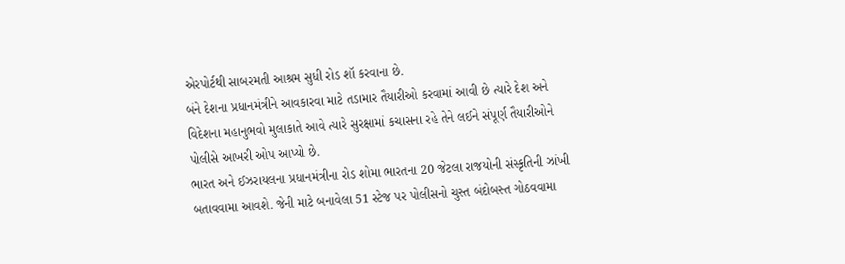એરપોર્ટથી સાબરમતી આશ્રમ સુધી રોડ શૉ કરવાના છે.
બંને દેશના પ્રધાનમંત્રીને આવકારવા માટે તડામાર તૈયારીઓ કરવામાં આવી છે ત્યારે દેશ અને વિદેશના મહાનુભવો મુલાકાતે આવે ત્યારે સુરક્ષામાં કચાસના રહે તેને લઈને સંપૂર્ણ તૈયારીઓને પોલીસે આખરી ઓપ આપ્યો છે.
ભારત અને ઈઝરાયલના પ્રધાનમંત્રીના રોડ શોમા ભારતના 20 જેટલા રાજયોની સંસ્કૃતિની ઝાંખી બતાવવામા આવશે. જેની માટે બનાવેલા 51 સ્ટેજ પર પોલીસનો ચુસ્ત બંદોબસ્ત ગોઠવવામા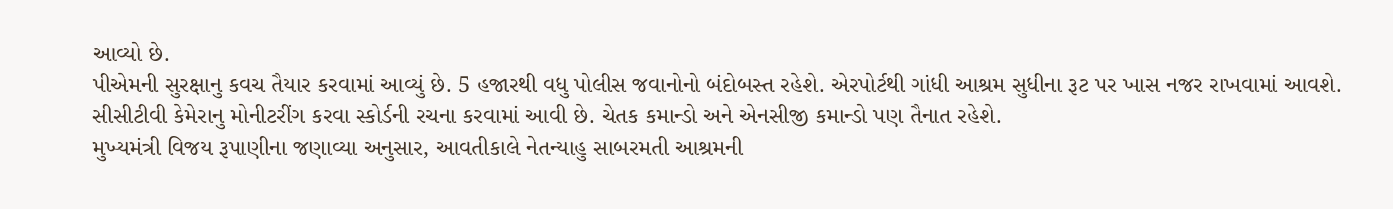આવ્યો છે.
પીએમની સુરક્ષાનુ કવચ તૈયાર કરવામાં આવ્યું છે. 5 હજારથી વધુ પોલીસ જવાનોનો બંદોબસ્ત રહેશે. એરપોર્ટથી ગાંધી આશ્રમ સુધીના રૂટ પર ખાસ નજર રાખવામાં આવશે. સીસીટીવી કેમેરાનુ મોનીટરીંગ કરવા સ્કોર્ડની રચના કરવામાં આવી છે. ચેતક કમાન્ડો અને એનસીજી કમાન્ડો પણ તૈનાત રહેશે.
મુખ્યમંત્રી વિજય રૂપાણીના જણાવ્યા અનુસાર, આવતીકાલે નેતન્યાહુ સાબરમતી આશ્રમની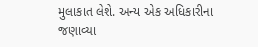મુલાકાત લેશે. અન્ય એક અધિકારીના જણાવ્યા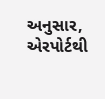અનુસાર, એરપોર્ટથી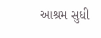આશ્રમ સુધી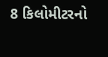8 કિલોમીટરનો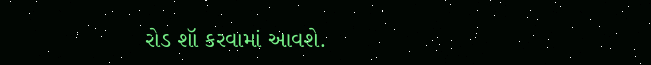રોડ શૉ કરવામાં આવશે.